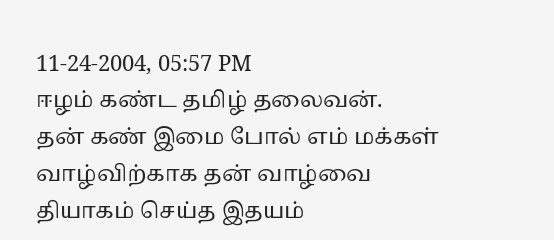11-24-2004, 05:57 PM
ஈழம் கண்ட தமிழ் தலைவன்.
தன் கண் இமை போல் எம் மக்கள் வாழ்விற்காக தன் வாழ்வை தியாகம் செய்த இதயம்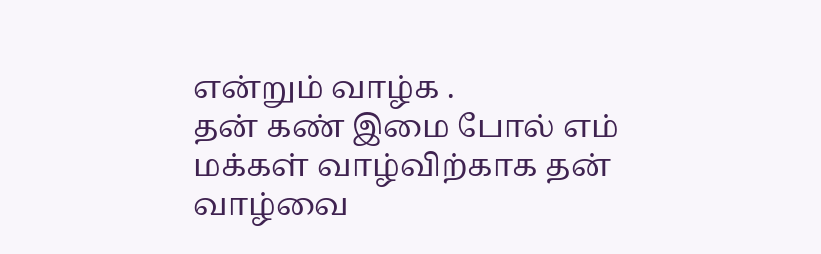என்றும் வாழ்க .
தன் கண் இமை போல் எம் மக்கள் வாழ்விற்காக தன் வாழ்வை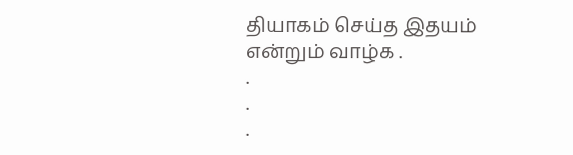தியாகம் செய்த இதயம் என்றும் வாழ்க .
.
.
.